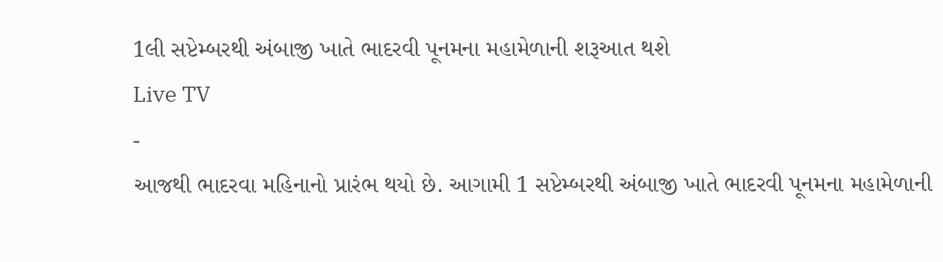1લી સપ્ટેમ્બરથી અંબાજી ખાતે ભાદરવી પૂનમના મહામેળાની શરૂઆત થશે
Live TV
-
આજથી ભાદરવા મહિનાનો પ્રારંભ થયો છે. આગામી 1 સપ્ટેમ્બરથી અંબાજી ખાતે ભાદરવી પૂનમના મહામેળાની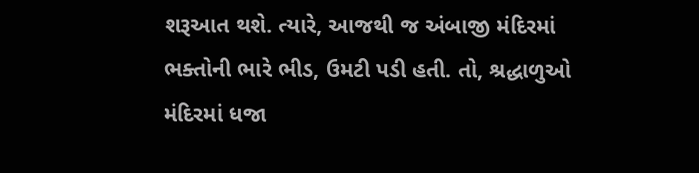શરૂઆત થશે. ત્યારે, આજથી જ અંબાજી મંદિરમાં ભક્તોની ભારે ભીડ, ઉમટી પડી હતી. તો, શ્રદ્ધાળુઓ મંદિરમાં ધજા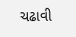ચઢાવી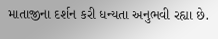માતાજીના દર્શન કરી ધન્યતા અનુભવી રહ્યા છે.